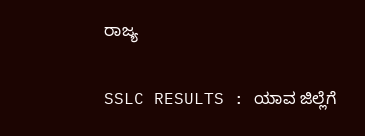ರಾಜ್ಯ

SSLC RESULTS : ಯಾವ ಜಿಲ್ಲೆಗೆ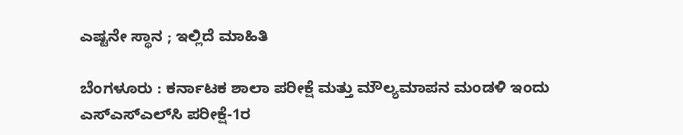ಎಷ್ಟನೇ ಸ್ಥಾನ ; ಇಲ್ಲಿದೆ ಮಾಹಿತಿ

ಬೆಂಗಳೂರು : ಕರ್ನಾಟಕ ಶಾಲಾ ಪರೀಕ್ಷೆ ಮತ್ತು ಮೌಲ್ಯಮಾಪನ ಮಂಡಳಿ ಇಂದು ಎಸ್‌ಎಸ್‌ಎಲ್‌ಸಿ ಪರೀಕ್ಷೆ-1ರ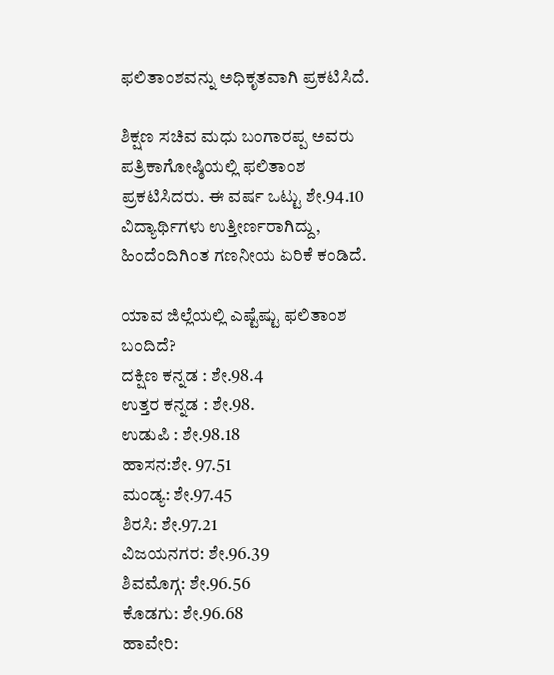ಫಲಿತಾಂಶವನ್ನು ಅಧಿಕೃತವಾಗಿ ಪ್ರಕಟಿಸಿದೆ.

ಶಿಕ್ಷಣ ಸಚಿವ ಮಧು ಬಂಗಾರಪ್ಪ ಅವರು ಪತ್ರಿಕಾಗೋಷ್ಠಿಯಲ್ಲಿ ಫಲಿತಾಂಶ ಪ್ರಕಟಿಸಿದರು. ಈ ವರ್ಷ ಒಟ್ಟು ಶೇ.94.10 ವಿದ್ಯಾರ್ಥಿಗಳು ಉತ್ತೀರ್ಣರಾಗಿದ್ದು, ಹಿಂದೆಂದಿಗಿಂತ ಗಣನೀಯ ಏರಿಕೆ ಕಂಡಿದೆ.

ಯಾವ ಜಿಲ್ಲೆಯಲ್ಲಿ ಎಷ್ಟೆಷ್ಟು ಫಲಿತಾಂಶ ಬಂದಿದೆ?
ದಕ್ಷಿಣ ಕನ್ನಡ : ಶೇ.98.4
ಉತ್ತರ ಕನ್ನಡ : ಶೇ.98.
ಉಡುಪಿ : ಶೇ.98.18
ಹಾಸನ:ಶೇ. 97.51
ಮಂಡ್ಯ: ಶೇ.97.45
ಶಿರಸಿ: ಶೇ.97.21
ವಿಜಯನಗರ: ಶೇ.96.39
ಶಿವಮೊಗ್ಗ: ಶೇ.96.56
ಕೊಡಗು: ಶೇ.96.68
ಹಾವೇರಿ: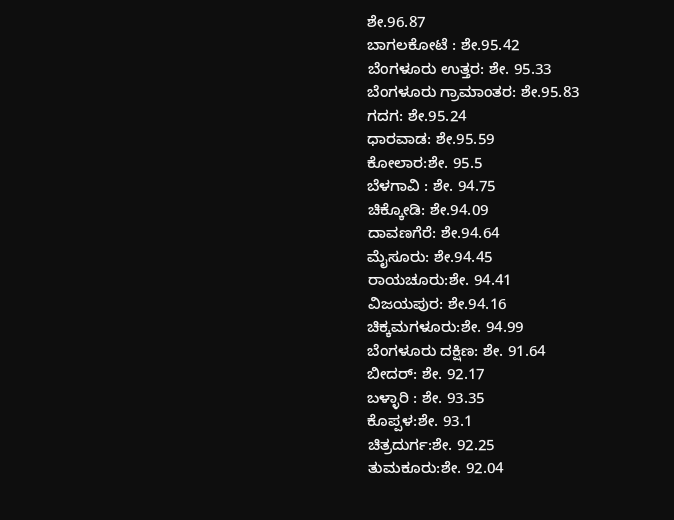ಶೇ.96.87
ಬಾಗಲಕೋಟೆ : ಶೇ.95.42
ಬೆಂಗಳೂರು ಉತ್ತರ: ಶೇ. 95.33
ಬೆಂಗಳೂರು ಗ್ರಾಮಾಂತರ: ಶೇ.95.83
ಗದಗ: ಶೇ.95.24
ಧಾರವಾಡ: ಶೇ.95.59
ಕೋಲಾರ:ಶೇ. 95.5
ಬೆಳಗಾವಿ : ಶೇ. 94.75
ಚಿಕ್ಕೋಡಿ: ಶೇ.94.09
ದಾವಣಗೆರೆ: ಶೇ.94.64
ಮೈಸೂರು: ಶೇ.94.45
ರಾಯಚೂರು:ಶೇ. 94.41
ವಿಜಯಪುರ: ಶೇ.94.16
ಚಿಕ್ಕಮಗಳೂರು:ಶೇ. 94.99
ಬೆಂಗಳೂರು ದಕ್ಷಿಣ: ಶೇ. 91.64
ಬೀದರ್: ಶೇ. 92.17
ಬಳ್ಳಾರಿ : ಶೇ. 93.35
ಕೊಪ್ಪಳ:ಶೇ. 93.1
ಚಿತ್ರದುರ್ಗ:ಶೇ. 92.25
ತುಮಕೂರು:ಶೇ. 92.04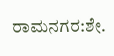ರಾಮನಗರ:ಶೇ.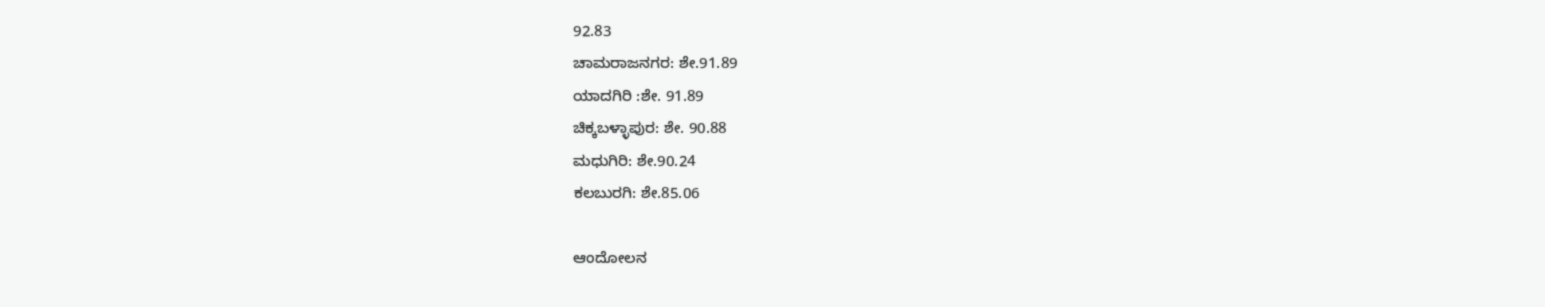92.83
ಚಾಮರಾಜನಗರ: ಶೇ.91.89
ಯಾದಗಿರಿ :ಶೇ. 91.89
ಚಿಕ್ಕಬಳ್ಳಾಪುರ: ಶೇ. 90.88
ಮಧುಗಿರಿ: ಶೇ.90.24
ಕಲಬುರಗಿ: ಶೇ.85.06

ಆಂದೋಲನ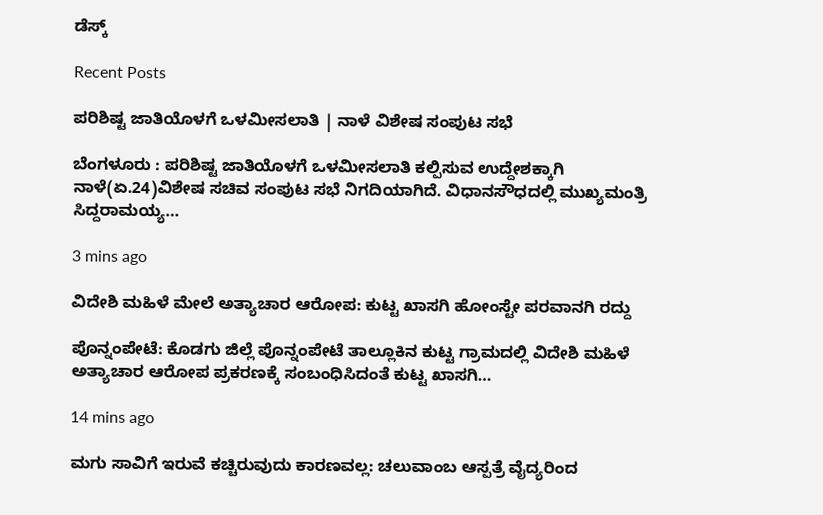ಡೆಸ್ಕ್

Recent Posts

ಪರಿಶಿಷ್ಟ ಜಾತಿಯೊಳಗೆ ಒಳಮೀಸಲಾತಿ | ನಾಳೆ ವಿಶೇಷ ಸಂಪುಟ ಸಭೆ

ಬೆಂಗಳೂರು : ಪರಿಶಿಷ್ಟ ಜಾತಿಯೊಳಗೆ ಒಳಮೀಸಲಾತಿ ಕಲ್ಪಿಸುವ ಉದ್ದೇಶಕ್ಕಾಗಿ ನಾಳೆ(ಏ.24)ವಿಶೇಷ ಸಚಿವ ಸಂಪುಟ ಸಭೆ ನಿಗದಿಯಾಗಿದೆ. ವಿಧಾನಸೌಧದಲ್ಲಿ ಮುಖ್ಯಮಂತ್ರಿ ಸಿದ್ದರಾಮಯ್ಯ…

3 mins ago

ವಿದೇಶಿ ಮಹಿಳೆ ಮೇಲೆ ಅತ್ಯಾಚಾರ ಆರೋಪ: ಕುಟ್ಟ ಖಾಸಗಿ ಹೋಂಸ್ಟೇ ಪರವಾನಗಿ ರದ್ದು

ಪೊನ್ನಂಪೇಟೆ: ಕೊಡಗು ಜಿಲ್ಲೆ ಪೊನ್ನಂಪೇಟೆ ತಾಲ್ಲೂಕಿನ ಕುಟ್ಟ ಗ್ರಾಮದಲ್ಲಿ ವಿದೇಶಿ ಮಹಿಳೆ ಅತ್ಯಾಚಾರ ಆರೋಪ ಪ್ರಕರಣಕ್ಕೆ ಸಂಬಂಧಿಸಿದಂತೆ ಕುಟ್ಟ ಖಾಸಗಿ…

14 mins ago

ಮಗು ಸಾವಿಗೆ ಇರುವೆ ಕಚ್ಚಿರುವುದು ಕಾರಣವಲ್ಲ: ಚಲುವಾಂಬ ಆಸ್ಪತ್ರೆ ವೈದ್ಯರಿಂದ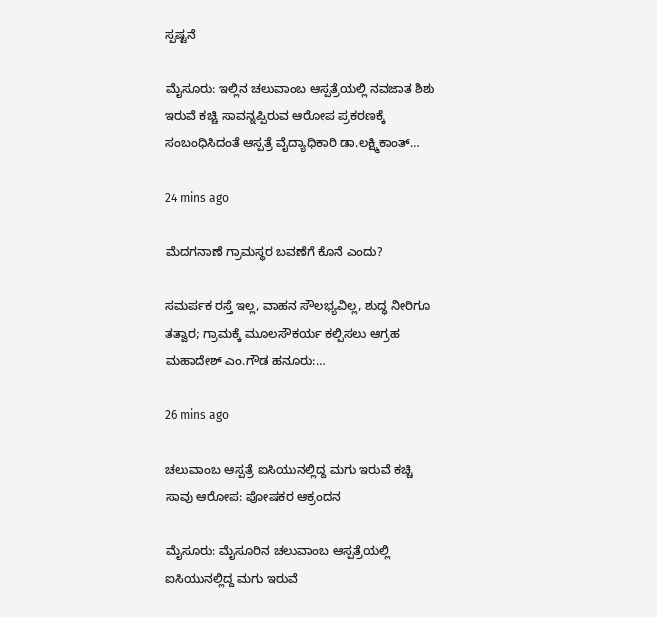ಸ್ಪಷ್ಟನೆ

ಮೈಸೂರು: ಇಲ್ಲಿನ ಚಲುವಾಂಬ ಆಸ್ಪತ್ರೆಯಲ್ಲಿ ನವಜಾತ ಶಿಶು ಇರುವೆ ಕಚ್ಚಿ ಸಾವನ್ನಪ್ಪಿರುವ ಆರೋಪ ಪ್ರಕರಣಕ್ಕೆ ಸಂಬಂಧಿಸಿದಂತೆ ಆಸ್ಪತ್ರೆ ವೈದ್ಯಾಧಿಕಾರಿ ಡಾ.ಲಕ್ಷ್ಮಿಕಾಂತ್…

24 mins ago

ಮೆದಗನಾಣೆ ಗ್ರಾಮಸ್ಥರ ಬವಣೆಗೆ ಕೊನೆ ಎಂದು?

ಸಮರ್ಪಕ ರಸ್ತೆ ಇಲ್ಲ, ವಾಹನ ಸೌಲಭ್ಯವಿಲ್ಲ, ಶುದ್ಧ ನೀರಿಗೂ ತತ್ವಾರ; ಗ್ರಾಮಕ್ಕೆ ಮೂಲಸೌಕರ್ಯ ಕಲ್ಪಿಸಲು ಆಗ್ರಹ ಮಹಾದೇಶ್ ಎಂ.ಗೌಡ ಹನೂರು:…

26 mins ago

ಚಲುವಾಂಬ ಆಸ್ಪತ್ರೆ ಐಸಿಯುನಲ್ಲಿದ್ದ ಮಗು ಇರುವೆ ಕಚ್ಚಿ ಸಾವು ಆರೋಪ: ಪೋಷಕರ ಆಕ್ರಂದನ

ಮೈಸೂರು: ಮೈಸೂರಿನ ಚಲುವಾಂಬ ಆಸ್ಪತ್ರೆಯಲ್ಲಿ ಐಸಿಯುನಲ್ಲಿದ್ದ ಮಗು ಇರುವೆ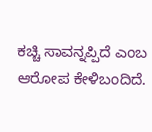ಕಚ್ಚಿ ಸಾವನ್ನಪ್ಪಿದೆ ಎಂಬ ಆರೋಪ ಕೇಳಿಬಂದಿದೆ.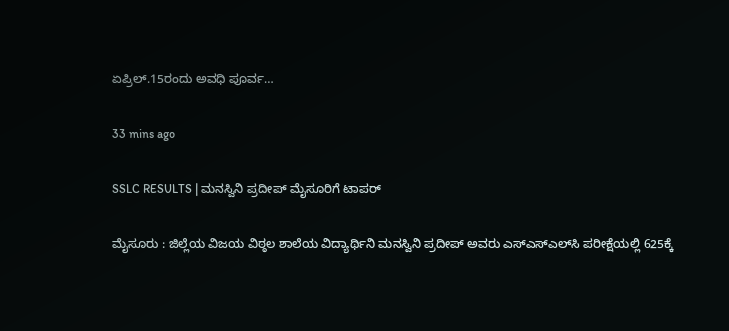ಏಪ್ರಿಲ್.15ರಂದು ಅವಧಿ ಪೂರ್ವ…

33 mins ago

SSLC RESULTS | ಮನಸ್ವಿನಿ ಪ್ರದೀಪ್‌ ಮೈಸೂರಿಗೆ ಟಾಪರ್‌

ಮೈಸೂರು : ಜಿಲ್ಲೆಯ ವಿಜಯ ವಿಠ್ಠಲ ಶಾಲೆಯ ವಿದ್ಯಾರ್ಥಿನಿ ಮನಸ್ವಿನಿ ಪ್ರದೀಪ್‌ ಅವರು ಎಸ್‌ಎಸ್‌ಎಲ್‌ಸಿ ಪರೀಕ್ಷೆಯಲ್ಲಿ 625ಕ್ಕೆ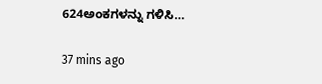624ಅಂಕಗಳನ್ನು ಗಳಿಸಿ…

37 mins ago